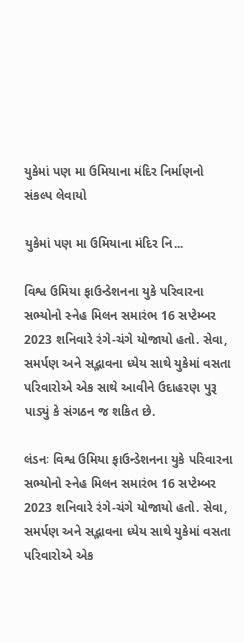યુકેમાં પણ મા ઉમિયાના મંદિર નિર્માણનો સંકલ્પ લેવાયો

યુકેમાં પણ મા ઉમિયાના મંદિર નિ...

વિશ્વ ઉમિયા ફાઉન્ડેશનના યુકે પરિવારના સભ્યોનો સ્નેહ મિલન સમારંભ 16 સપ્ટેમ્બર 2023 શનિવારે રંગે-ચંગે યોજાયો હતો. સેવા, સમર્પણ અને સદ્ભાવના ધ્યેય સાથે યુકેમાં વસતા પરિવારોએ એક સાથે આવીને ઉદાહરણ પુરૂ પાડ્યું કે સંગઠન જ શકિત છે.

લંડનઃ વિશ્વ ઉમિયા ફાઉન્ડેશનના યુકે પરિવારના સભ્યોનો સ્નેહ મિલન સમારંભ 16 સપ્ટેમ્બર 2023 શનિવારે રંગે-ચંગે યોજાયો હતો. સેવા, સમર્પણ અને સદ્ભાવના ધ્યેય સાથે યુકેમાં વસતા પરિવારોએ એક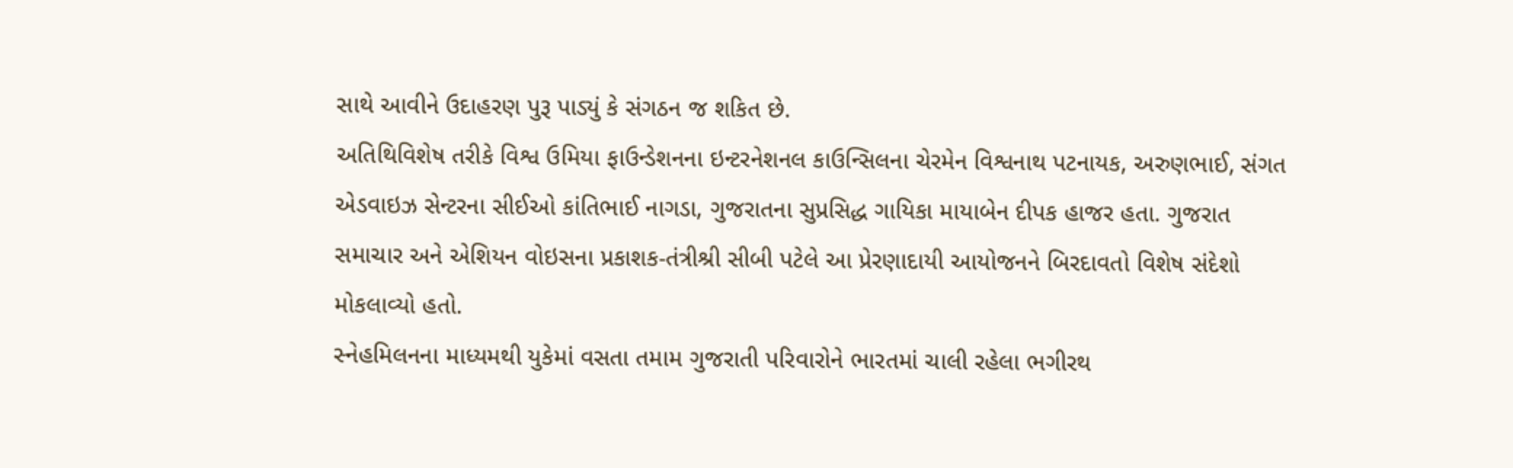સાથે આવીને ઉદાહરણ પુરૂ પાડ્યું કે સંગઠન જ શકિત છે.
અતિથિવિશેષ તરીકે વિશ્વ ઉમિયા ફાઉન્ડેશનના ઇન્ટરનેશનલ કાઉન્સિલના ચેરમેન વિશ્વનાથ પટનાયક, અરુણભાઈ, સંગત એડવાઇઝ સેન્ટરના સીઈઓ કાંતિભાઈ નાગડા, ગુજરાતના સુપ્રસિદ્ધ ગાયિકા માયાબેન દીપક હાજર હતા. ગુજરાત સમાચાર અને એશિયન વોઇસના પ્રકાશક-તંત્રીશ્રી સીબી પટેલે આ પ્રેરણાદાયી આયોજનને બિરદાવતો વિશેષ સંદેશો મોકલાવ્યો હતો.
સ્નેહમિલનના માધ્યમથી યુકેમાં વસતા તમામ ગુજરાતી પરિવારોને ભારતમાં ચાલી રહેલા ભગીરથ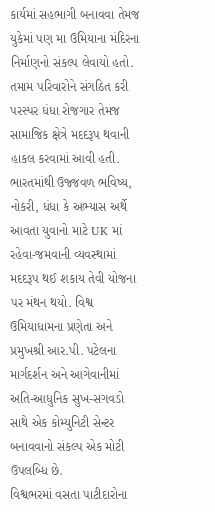કાર્યમાં સહભાગી બનાવવા તેમજ યુકેમાં પણ મા ઉમિયાના મંદિરના નિર્માણનો સંકલ્પ લેવાયો હતો. તમામ પરિવારોને સંગઠિત કરી પરસ્પર ધંધા રોજગાર તેમજ સામાજિક ક્ષેત્રે મદદરૂપ થવાની હાકલ કરવામાં આવી હતી. ભારતમાંથી ઉજ્જવળ ભવિષ્ય, નોકરી, ધંધા કે અભ્યાસ અર્થે આવતા યુવાનો માટે UK માં રહેવા-જમવાની વ્યવસ્થામાં મદદરૂપ થઈ શકાય તેવી યોજના પર મંથન થયો. વિશ્વ ઉમિયાધામના પ્રણેતા અને પ્રમુખશ્રી આર.પી. પટેલના માર્ગદર્શન અને આગેવાનીમાં અતિ-આધુનિક સુખ-સગવડો સાથે એક કોમ્યુનિટી સેન્ટર બનાવવાનો સંકલ્પ એક મોટી ઉપલબ્ધિ છે.
વિશ્વભરમાં વસતા પાટીદારોના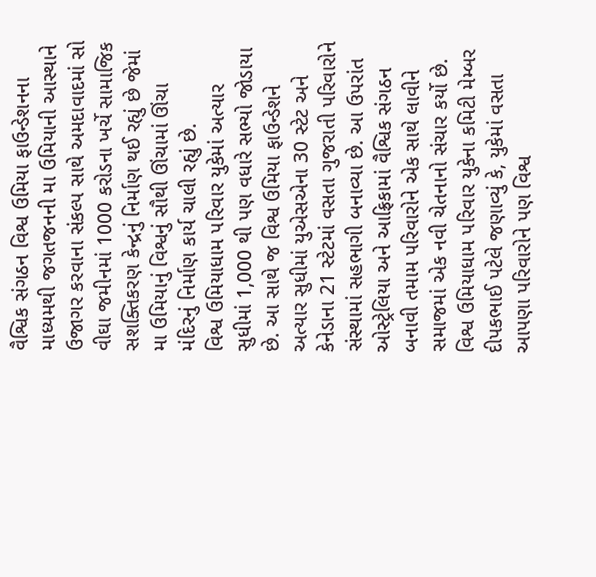વૈશ્વિક સંગઠન વિશ્વ ઉમિયા ફાઉન્ડેશનના માધ્યમથી જગતજનની મા ઉમિયાની આસ્થાને ઉજાગર કરવાના સંકલ્પ સાથે અમદાવાદમાં સો વીઘા જમીનમાં 1000 કરોડના ખર્ચે સામાજિક સશક્તિકરણ કેન્દ્રનું નિર્માણ થઈ રહ્યું છે જેમાં મા ઉમિયાનું વિશ્વનું સૌથી ઊંચામાં ઊંચા મંદિરનું નિર્માણ કાર્ય ચાલી રહ્યું છે.
વિશ્વ ઉમિયાધામ પરિવાર યુકેમાં અત્યાર સુધીમાં 1,000 થી પણ વધારે સભ્યો જોડાયા છે. આ સાથે જ વિશ્વ ઉમિયા ફાઉન્ડેશને અત્યાર સુધીમાં યુએસએના 30 સ્ટેટ અને કેનેડાના 21 સ્ટેટમાં વસતા ગુજરાતી પરિવારોને સંસ્થામાં સહભાગી બનાવ્યા છે. આ ઉપરાંત ઓસ્ટ્રેલિયા અને આફ્રિકામાં વૈશ્વિક સંગઠન બનાવી તમામ પરિવારોને એક સાથે લાવીને સમાજમાં એક નવી ચેતનાનો સંચાર કર્યો છે.
વિશ્વ ઉમિયાધામ પરિવાર યુકેના કમિટી મેમ્બર દીપકભાઈ પટેલે જણાવ્યું કે, યુકેમાં વસતા આપણા પરિવારોને પણ વિશ્વ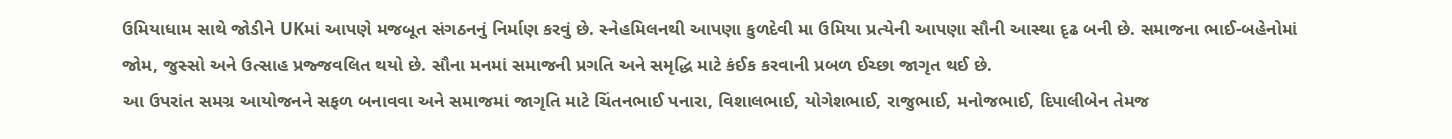ઉમિયાધામ સાથે જોડીને UKમાં આપણે મજબૂત સંગઠનનું નિર્માણ કરવું છે. સ્નેહમિલનથી આપણા કુળદેવી મા ઉમિયા પ્રત્યેની આપણા સૌની આસ્થા દૃઢ બની છે. સમાજના ભાઈ-બહેનોમાં જોમ, જુસ્સો અને ઉત્સાહ પ્રજ્જવલિત થયો છે. સૌના મનમાં સમાજની પ્રગતિ અને સમૃદ્ધિ માટે કંઈક કરવાની પ્રબળ ઈચ્છા જાગૃત થઈ છે.
આ ઉપરાંત સમગ્ર આયોજનને સફળ બનાવવા અને સમાજમાં જાગૃતિ માટે ચિંતનભાઈ પનારા, વિશાલભાઈ, યોગેશભાઈ, રાજુભાઈ, મનોજભાઈ, દિપાલીબેન તેમજ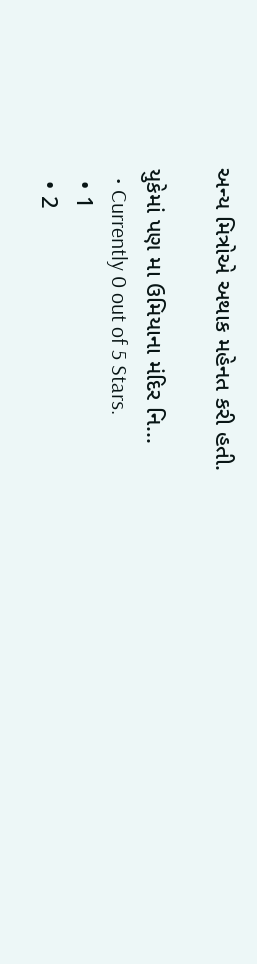અન્ય મિત્રોએ અથાક મહેનત કરી હતી.

યુકેમાં પણ મા ઉમિયાના મંદિર નિ...
  • Currently 0 out of 5 Stars.
  • 1
  • 2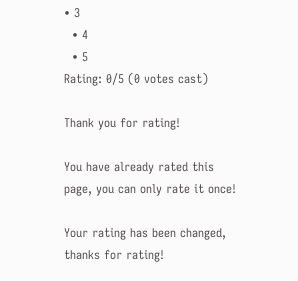• 3
  • 4
  • 5
Rating: 0/5 (0 votes cast)

Thank you for rating!

You have already rated this page, you can only rate it once!

Your rating has been changed, thanks for rating!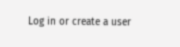Log in or create a user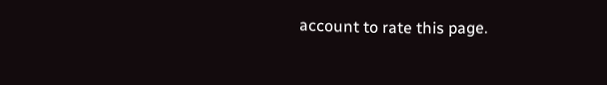account to rate this page.